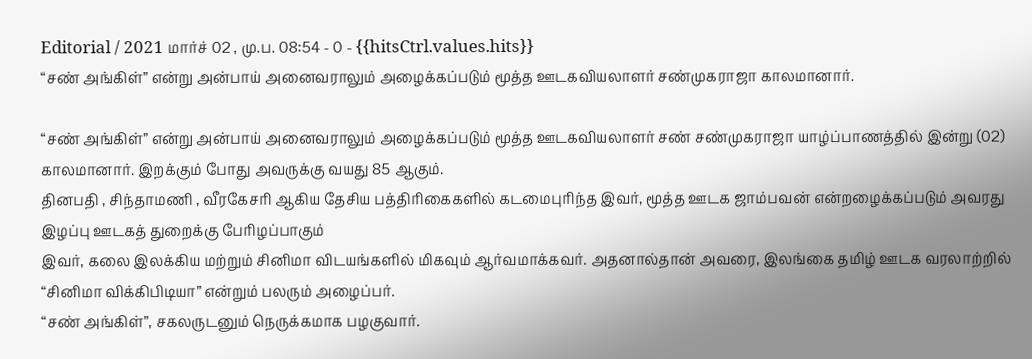Editorial / 2021 மார்ச் 02 , மு.ப. 08:54 - 0 - {{hitsCtrl.values.hits}}
“சண் அங்கிள்” என்று அன்பாய் அனைவராலும் அழைக்கப்படும் மூத்த ஊடகவியலாளர் சண்முகராஜா காலமானார்.

“சண் அங்கிள்” என்று அன்பாய் அனைவராலும் அழைக்கப்படும் மூத்த ஊடகவியலாளர் சண் சண்முகராஜா யாழ்ப்பாணத்தில் இன்று (02) காலமானார். இறக்கும் போது அவருக்கு வயது 85 ஆகும்.
தினபதி , சிந்தாமணி , வீரகேசரி ஆகிய தேசிய பத்திரிகைகளில் கடமைபுரிந்த இவர், மூத்த ஊடக ஜாம்பவன் என்றழைக்கப்படும் அவரது இழப்பு ஊடகத் துறைக்கு பேரிழப்பாகும்
இவர், கலை இலக்கிய மற்றும் சினிமா விடயங்களில் மிகவும் ஆர்வமாக்கவர். அதனால்தான் அவரை, இலங்கை தமிழ் ஊடக வரலாற்றில் “சினிமா விக்கிபிடியா” என்றும் பலரும் அழைப்பர்.
“சண் அங்கிள்”, சகலருடனும் நெருக்கமாக பழகுவார்.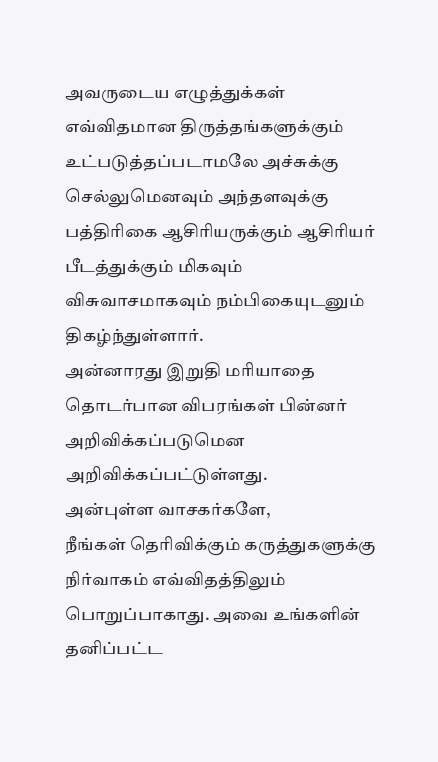அவருடைய எழுத்துக்கள் எவ்விதமான திருத்தங்களுக்கும் உட்படுத்தப்படாமலே அச்சுக்கு செல்லுமெனவும் அந்தளவுக்கு பத்திரிகை ஆசிரியருக்கும் ஆசிரியர் பீடத்துக்கும் மிகவும் விசுவாசமாகவும் நம்பிகையுடனும் திகழ்ந்துள்ளார்.
அன்னாரது இறுதி மரியாதை தொடர்பான விபரங்கள் பின்னர் அறிவிக்கப்படுமென அறிவிக்கப்பட்டுள்ளது.
அன்புள்ள வாசகர்களே,
நீங்கள் தெரிவிக்கும் கருத்துகளுக்கு நிர்வாகம் எவ்விதத்திலும் பொறுப்பாகாது. அவை உங்களின் தனிப்பட்ட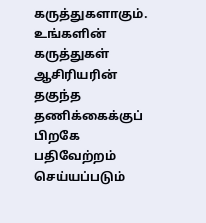கருத்துகளாகும். உங்களின் கருத்துகள் ஆசிரியரின் தகுந்த தணிக்கைக்குப் பிறகே பதிவேற்றம் செய்யப்படும்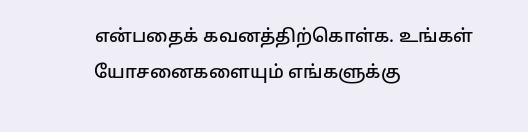என்பதைக் கவனத்திற்கொள்க. உங்கள் யோசனைகளையும் எங்களுக்கு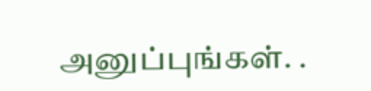அனுப்புங்கள். .